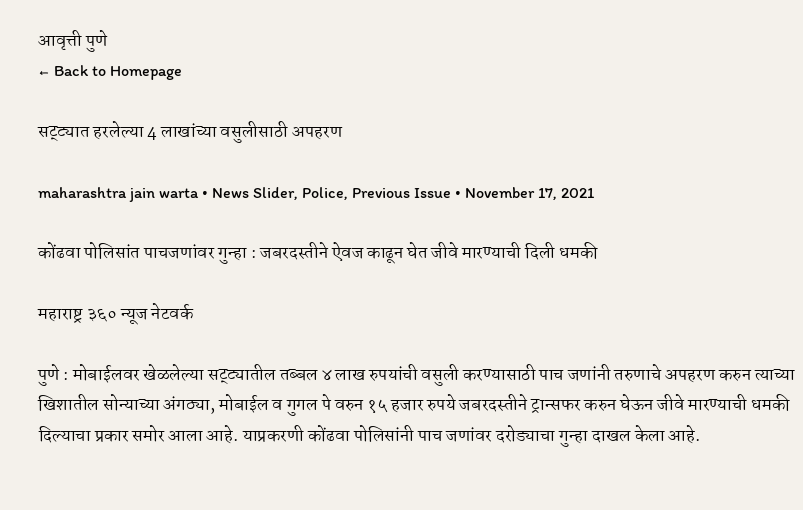आवृत्ती पुणे
← Back to Homepage

सट्ट्यात हरलेल्या 4 लाखांच्या वसुलीसाठी अपहरण

maharashtra jain warta • News Slider, Police, Previous Issue • November 17, 2021

कोंढवा पोलिसांत पाचजणांवर गुन्हा : जबरदस्तीने ऐवज काढून घेत जीवे मारण्याची दिली धमकी

महाराष्ट्र ३६० न्यूज नेटवर्क

पुणे : मोबाईलवर खेळलेल्या सट्ट्यातील तब्बल ४ लाख रुपयांची वसुली करण्यासाठी पाच जणांनी तरुणाचे अपहरण करुन त्याच्या खिशातील सोन्याच्या अंगठ्या, मोबाईल व गुगल पे वरुन १५ हजार रुपये जबरदस्तीने ट्रान्सफर करुन घेऊन जीवे मारण्याची धमकी दिल्याचा प्रकार समोर आला आहे. याप्रकरणी कोंढवा पोलिसांनी पाच जणांवर दरोड्याचा गुन्हा दाखल केला आहे.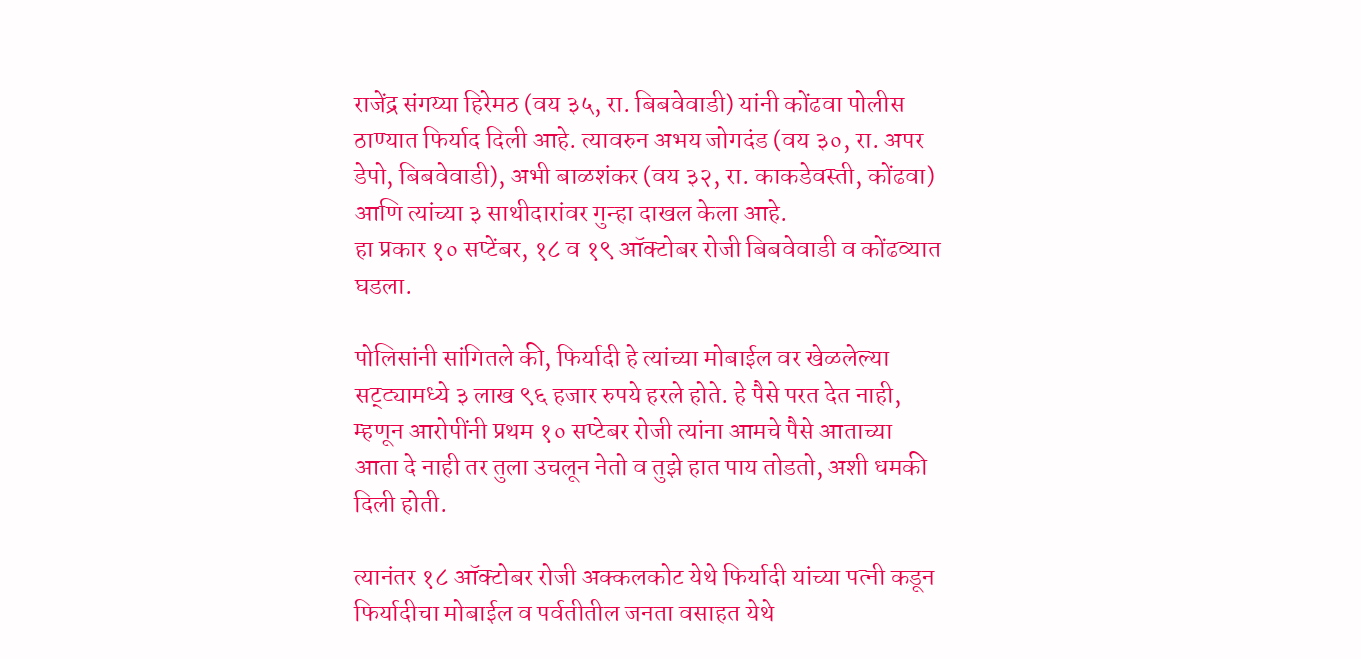राजेंद्र संगय्या हिरेमठ (वय ३५, रा. बिबवेवाडी) यांनी कोंढवा पोलीस ठाण्यात फिर्याद दिली आहे. त्यावरुन अभय जोगदंड (वय ३०, रा. अपर डेपो, बिबवेवाडी), अभी बाळशंकर (वय ३२, रा. काकडेवस्ती, कोंढवा) आणि त्यांच्या ३ साथीदारांवर गुन्हा दाखल केला आहे.
हा प्रकार १० सप्टेंबर, १८ व १९ ऑक्टोबर रोजी बिबवेवाडी व कोंढव्यात घडला.

पोलिसांनी सांगितले की, फिर्यादी हे त्यांच्या मोबाईल वर खेळलेल्या सट्ट्यामध्ये ३ लाख ९६ हजार रुपये हरले होते. हे पैसे परत देत नाही, म्हणून आरोपींनी प्रथम १० सप्टेबर रोजी त्यांना आमचे पैसे आताच्या आता दे नाही तर तुला उचलून नेतो व तुझे हात पाय तोडतो, अशी धमकी दिली होती.

त्यानंतर १८ ऑक्टोबर रोजी अक्कलकोट येथे फिर्यादी यांच्या पत्नी कडून फिर्यादीचा मोबाईल व पर्वतीतील जनता वसाहत येथे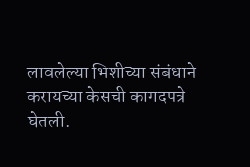लावलेल्या भिशीच्या संबंधाने करायच्या केसची कागदपत्रे घेतली.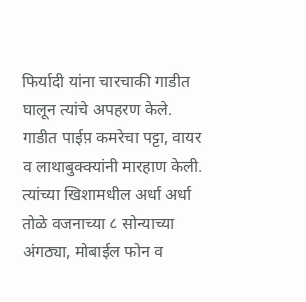फिर्यादी यांना चारचाकी गाडीत घालून त्यांचे अपहरण केले. गाडीत पाईप़ कमरेचा पट्टा, वायर व लाथाबुक्क्यांनी मारहाण केली. त्यांच्या खिशामधील अर्धा अर्धा तोळे वजनाच्या ८ सोन्याच्या अंगठ्या, मोबाईल फोन व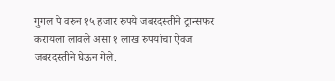गुगल पे वरुन १५ हजार रुपये जबरदस्तीने ट्रान्सफर करायला लावले असा १ लाख रुपयांचा ऐवज जबरदस्तीने घेऊन गेले.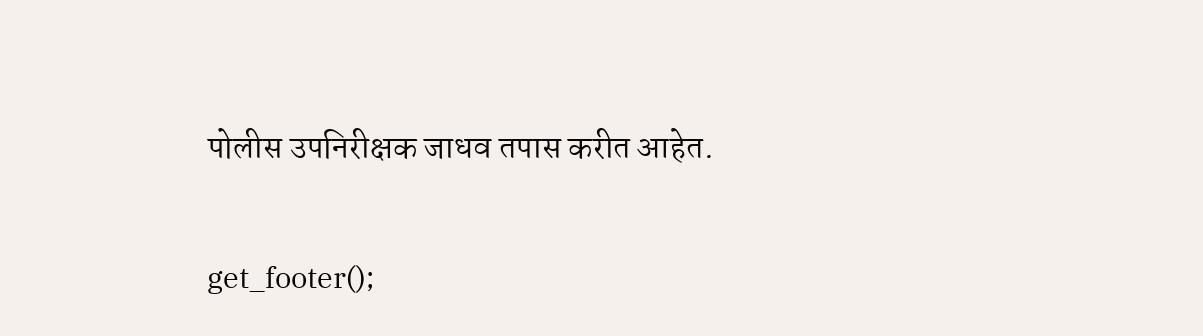पोलीस उपनिरीक्षक जाधव तपास करीत आहेत.

get_footer();